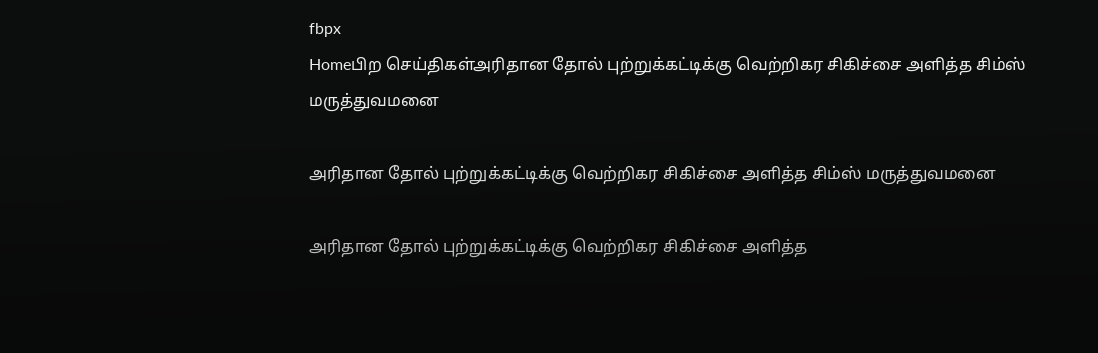fbpx
Homeபிற செய்திகள்அரிதான தோல் புற்றுக்கட்டிக்கு வெற்றிகர சிகிச்சை அளித்த சிம்ஸ் மருத்துவமனை

அரிதான தோல் புற்றுக்கட்டிக்கு வெற்றிகர சிகிச்சை அளித்த சிம்ஸ் மருத்துவமனை

அரிதான தோல் புற்றுக்கட்டிக்கு வெற்றிகர சிகிச்சை அளித்த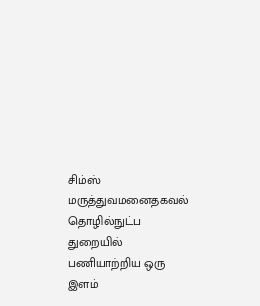சிம்ஸ் மருத்துவமனைதகவல் தொழில்நுட்ப துறையில் பணியாற்றிய ஒரு இளம்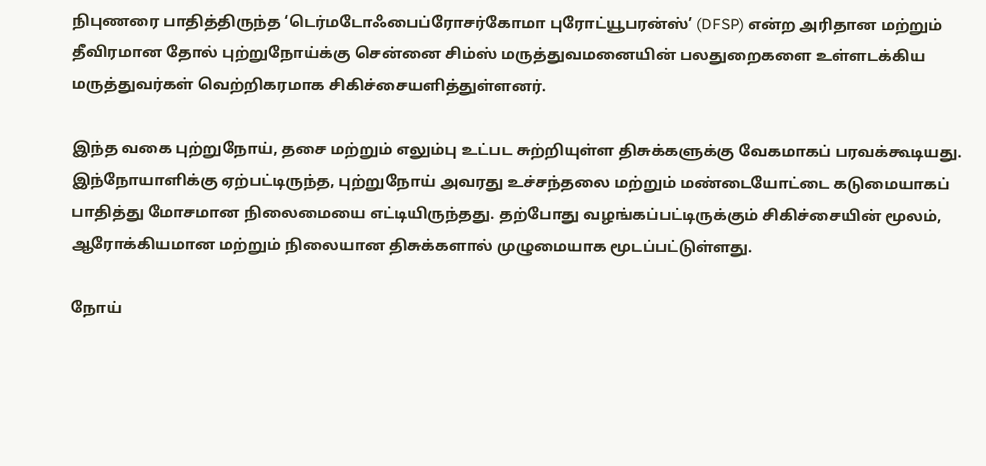நிபுணரை பாதித்திருந்த ‘டெர்மடோஃபைப்ரோசர்கோமா புரோட்யூபரன்ஸ்’ (DFSP) என்ற அரிதான மற்றும் தீவிரமான தோல் புற்றுநோய்க்கு சென்னை சிம்ஸ் மருத்துவமனையின் பலதுறைகளை உள்ளடக்கிய மருத்துவர்கள் வெற்றிகரமாக சிகிச்சையளித்துள்ளனர்.

இந்த வகை புற்றுநோய், தசை மற்றும் எலும்பு உட்பட சுற்றியுள்ள திசுக்களுக்கு வேகமாகப் பரவக்கூடியது. இந்நோயாளிக்கு ஏற்பட்டிருந்த, புற்றுநோய் அவரது உச்சந்தலை மற்றும் மண்டையோட்டை கடுமையாகப் பாதித்து மோசமான நிலைமையை எட்டியிருந்தது. தற்போது வழங்கப்பட்டிருக்கும் சிகிச்சையின் மூலம், ஆரோக்கியமான மற்றும் நிலையான திசுக்களால் முழுமையாக மூடப்பட்டுள்ளது.

நோய்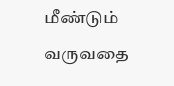மீண்டும் வருவதை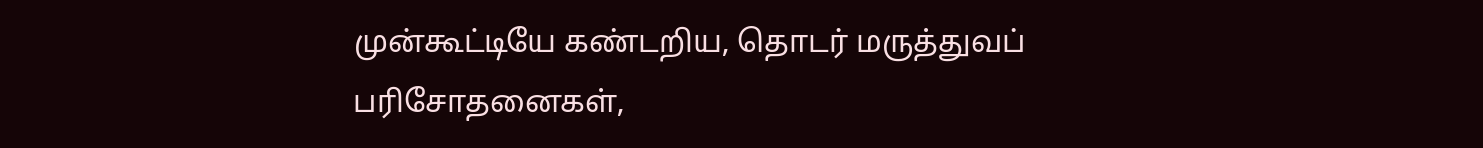முன்கூட்டியே கண்டறிய, தொடர் மருத்துவப் பரிசோதனைகள்,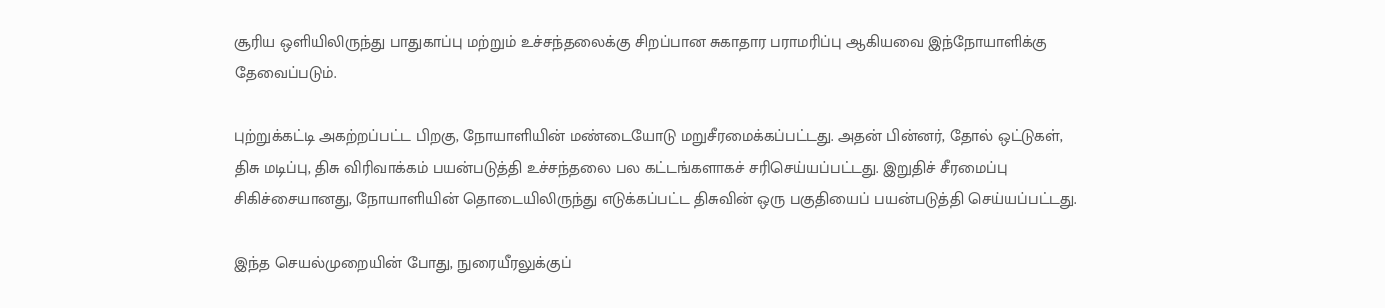சூரிய ஒளியிலிருந்து பாதுகாப்பு மற்றும் உச்சந்தலைக்கு சிறப்பான சுகாதார பராமரிப்பு ஆகியவை இந்நோயாளிக்கு தேவைப்படும்.

புற்றுக்கட்டி அகற்றப்பட்ட பிறகு, நோயாளியின் மண்டையோடு மறுசீரமைக்கப்பட்டது. அதன் பின்னர், தோல் ஒட்டுகள், திசு மடிப்பு, திசு விரிவாக்கம் பயன்படுத்தி உச்சந்தலை பல கட்டங்களாகச் சரிசெய்யப்பட்டது. இறுதிச் சீரமைப்பு சிகிச்சையானது, நோயாளியின் தொடையிலிருந்து எடுக்கப்பட்ட திசுவின் ஒரு பகுதியைப் பயன்படுத்தி செய்யப்பட்டது.

இந்த செயல்முறையின் போது, நுரையீரலுக்குப்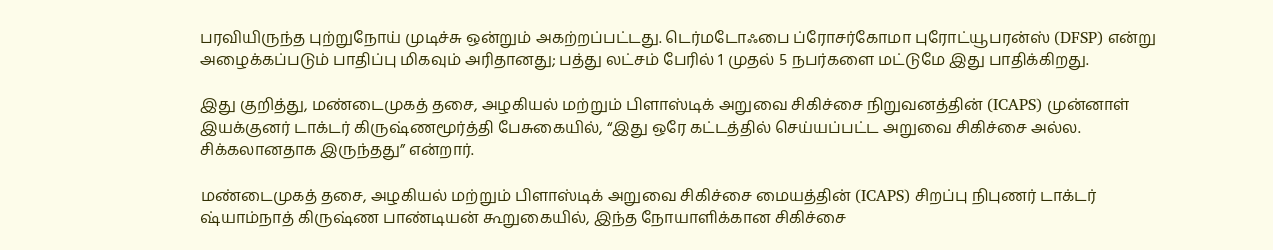பரவியிருந்த புற்றுநோய் முடிச்சு ஒன்றும் அகற்றப்பட்டது. டெர்மடோஃபை ப்ரோசர்கோமா புரோட்யூபரன்ஸ் (DFSP) என்று அழைக்கப்படும் பாதிப்பு மிகவும் அரிதானது; பத்து லட்சம் பேரில் 1 முதல் 5 நபர்களை மட்டுமே இது பாதிக்கிறது.

இது குறித்து, மண்டைமுகத் தசை, அழகியல் மற்றும் பிளாஸ்டிக் அறுவை சிகிச்சை நிறுவனத்தின் (ICAPS) முன்னாள் இயக்குனர் டாக்டர் கிருஷ்ணமூர்த்தி பேசுகையில், “இது ஒரே கட்டத்தில் செய்யப்பட்ட அறுவை சிகிச்சை அல்ல. சிக்கலானதாக இருந்தது” என்றார்.

மண்டைமுகத் தசை, அழகியல் மற்றும் பிளாஸ்டிக் அறுவை சிகிச்சை மையத்தின் (ICAPS) சிறப்பு நிபுணர் டாக்டர் ஷ்யாம்நாத் கிருஷ்ண பாண்டியன் கூறுகையில், இந்த நோயாளிக்கான சிகிச்சை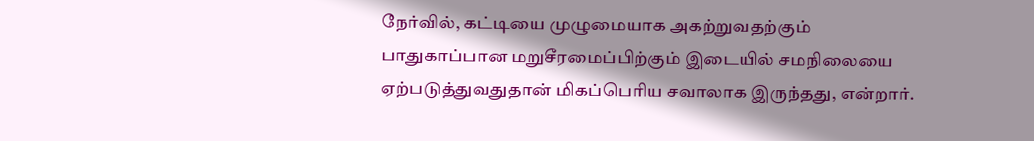நேர்வில், கட்டியை முழுமையாக அகற்றுவதற்கும் பாதுகாப்பான மறுசீரமைப்பிற்கும் இடையில் சமநிலையை ஏற்படுத்துவதுதான் மிகப்பெரிய சவாலாக இருந்தது, என்றார்.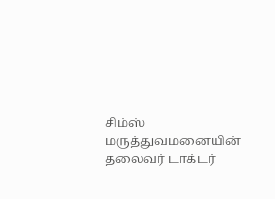சிம்ஸ் மருத்துவமனையின் தலைவர் டாக்டர்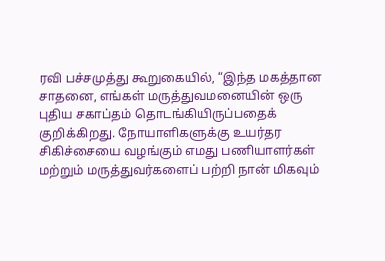ரவி பச்சமுத்து கூறுகையில், “இந்த மகத்தான சாதனை, எங்கள் மருத்துவமனையின் ஒரு புதிய சகாப்தம் தொடங்கியிருப்பதைக் குறிக்கிறது. நோயாளிகளுக்கு உயர்தர சிகிச்சையை வழங்கும் எமது பணியாளர்கள் மற்றும் மருத்துவர்களைப் பற்றி நான் மிகவும்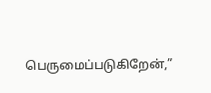பெருமைப்படுகிறேன்,”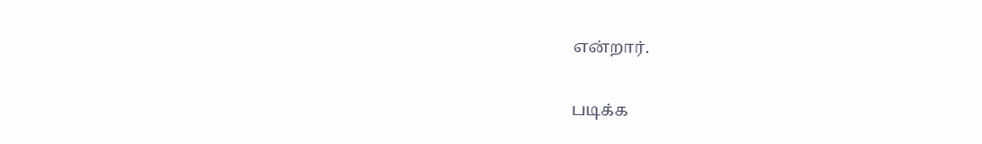என்றார்.

படிக்க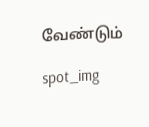வேண்டும்

spot_img